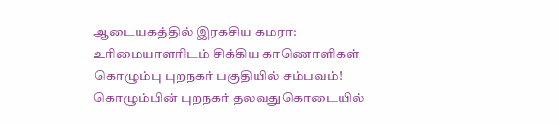ஆடையகத்தில் இரகசிய கமரா: உரிமையாளரிடம் சிக்கிய காணொளிகள் கொழும்பு புறநகர் பகுதியில் சம்பவம்!
கொழும்பின் புறநகர் தலவதுகொடையில்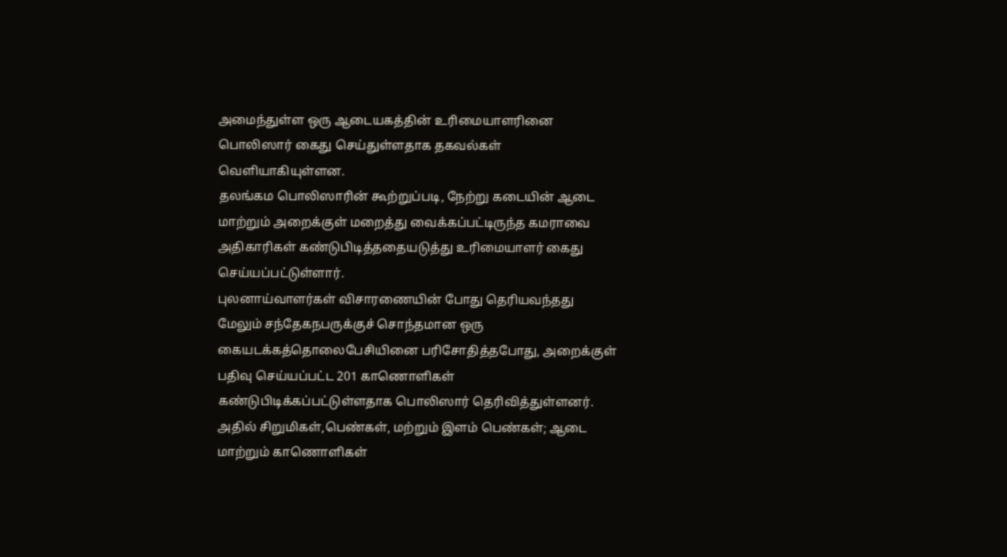அமைந்துள்ள ஒரு ஆடையகத்தின் உரிமையாளரினை பொலிஸார் கைது செய்துள்ளதாக தகவல்கள் வெளியாகியுள்ளன.
தலங்கம பொலிஸாரின் கூற்றுப்படி, நேற்று கடையின் ஆடை மாற்றும் அறைக்குள் மறைத்து வைக்கப்பட்டிருந்த கமராவை அதிகாரிகள் கண்டுபிடித்ததையடுத்து உரிமையாளர் கைது செய்யப்பட்டுள்ளார்.
புலனாய்வாளர்கள் விசாரணையின் போது தெரியவந்தது
மேலும் சந்தேகநபருக்குச் சொந்தமான ஒரு கையடக்கத்தொலைபேசியினை பரிசோதித்தபோது, அறைக்குள் பதிவு செய்யப்பட்ட 201 காணொளிகள் கண்டுபிடிக்கப்பட்டுள்ளதாக பொலிஸார் தெரிவித்துள்ளனர்.
அதில் சிறுமிகள்,பெண்கள், மற்றும் இளம் பெண்கள்; ஆடை மாற்றும் காணொளிகள்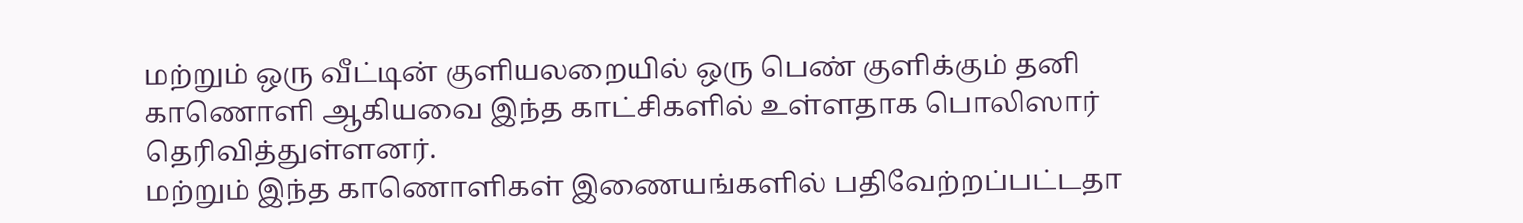மற்றும் ஒரு வீட்டின் குளியலறையில் ஒரு பெண் குளிக்கும் தனி காணொளி ஆகியவை இந்த காட்சிகளில் உள்ளதாக பொலிஸார் தெரிவித்துள்ளனர்.
மற்றும் இந்த காணொளிகள் இணையங்களில் பதிவேற்றப்பட்டதா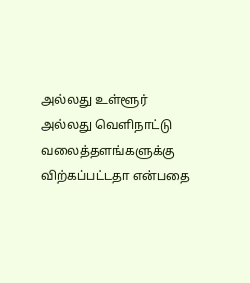அல்லது உள்ளூர் அல்லது வெளிநாட்டு வலைத்தளங்களுக்கு விற்கப்பட்டதா என்பதை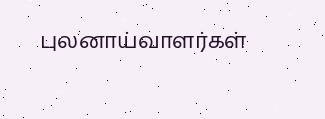புலனாய்வாளர்கள்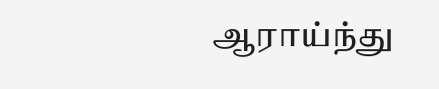ஆராய்ந்து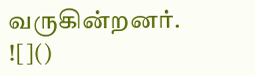வருகின்றனர்.
![]()